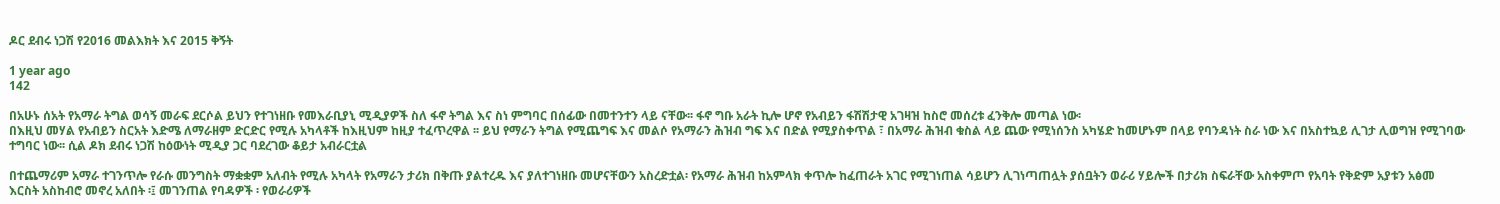ዶር ደብሩ ነጋሽ የ2016 መልእክት እና 2015 ቅኝት

1 year ago
142

በአሁኑ ሰአት የአማራ ትግል ወሳኝ መራፍ ደርሶል ይህን የተገነዘቡ የመእራቢያኒ ሚዲያዎች ስለ ፋኖ ትግል እና ስነ ምግባር በሰፊው በመተንተን ላይ ናቸው፡፡ ፋኖ ግቡ አራት ኪሎ ሆኖ የአብይን ፋሽሽታዊ አገዛዝ ከስሮ መሰረቱ ፈንቅሎ መጣል ነው፡
በእዚህ መሃል የአብይን ስርአት እድሜ ለማራዘም ድርድር የሚሉ አካላቶች ከእዚህም ከዚያ ተፈጥረዋል ፡፡ ይህ የማራን ትግል የሚጨግፍ እና መልሶ የአማራን ሕዝብ ግፍ እና በድል የሚያስቀጥል ፣ በአማራ ሕዝብ ቁስል ላይ ጨው የሚነሰንስ አካሄድ ከመሆኑም በላይ የባንዳነት ስራ ነው እና በአስተኳይ ሊገታ ሊወግዝ የሚገባው ተግባር ነው፡፡ ሲል ዶክ ደብሩ ነጋሽ ከዕውነት ሚዲያ ጋር ባደረገው ቆይታ አብራርቷል

በተጨማሪም አማራ ተገንጥሎ የራሱ መንግስት ማቋቋም አለብት የሚሉ አካላት የአማራን ታሪክ በቅጡ ያልተረዱ እና ያለተገነዘቡ መሆናቸውን አስረድቷል፡ የአማራ ሕዝብ ከአምላክ ቀጥሎ ከፈጠራት አገር የሚገነጠል ሳይሆን ሊገነጣጠሏት ያሰቧትን ወራሪ ሃይሎች በታሪክ ስፍራቸው አስቀምጦ የአባት የቅድም አያቱን አፅመ እርስት አስከብሮ መኖረ አለበት ፡፤ መገንጠል የባዳዎች ፡ የወራሪዎች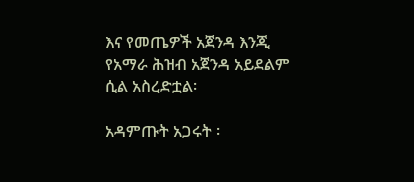እና የመጤዎች አጀንዳ እንጂ የአማራ ሕዝብ አጀንዳ አይደልም ሲል አስረድቷል፡

አዳምጡት አጋሩት ፡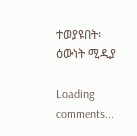ተወያዩበት፡ ዕውነት ሚዲያ

Loading comments...